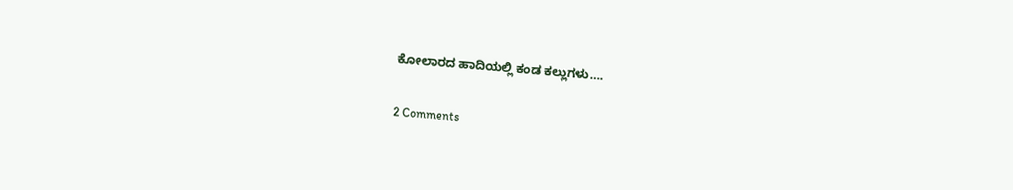ಕೋಲಾರದ ಹಾದಿಯಲ್ಲಿ ಕಂಡ ಕಲ್ಲುಗಳು….

2 Comments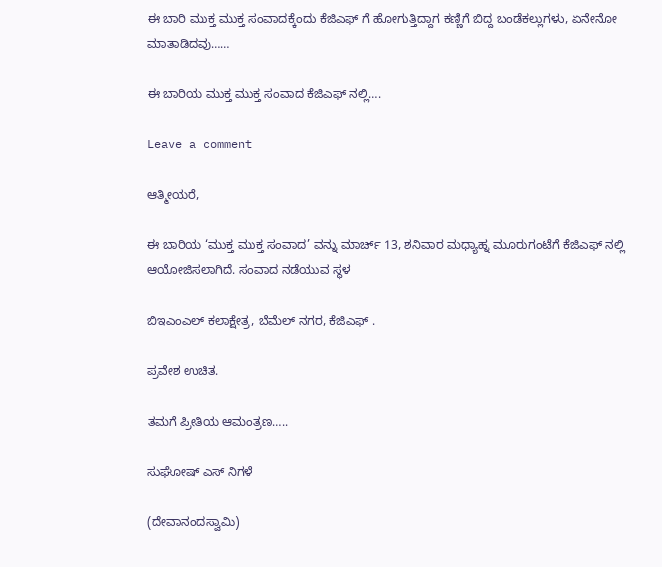ಈ ಬಾರಿ ಮುಕ್ತ ಮುಕ್ತ ಸಂವಾದಕ್ಕೆಂದು ಕೆಜಿಎಫ್ ಗೆ ಹೋಗುತ್ತಿದ್ದಾಗ ಕಣ್ಣಿಗೆ ಬಿದ್ದ ಬಂಡೆಕಲ್ಲುಗಳು, ಏನೇನೋ ಮಾತಾಡಿದವು……

ಈ ಬಾರಿಯ ಮುಕ್ತ ಮುಕ್ತ ಸಂವಾದ ಕೆಜಿಎಫ್ ನಲ್ಲಿ….

Leave a comment

ಆತ್ಮೀಯರೆ,

ಈ ಬಾರಿಯ ‘ಮುಕ್ತ ಮುಕ್ತ ಸಂವಾದ’ ವನ್ನು ಮಾರ್ಚ್ 13, ಶನಿವಾರ ಮಧ್ಯಾಹ್ನ ಮೂರುಗಂಟೆಗೆ ಕೆಜಿಎಫ್ ನಲ್ಲಿ ಆಯೋಜಿಸಲಾಗಿದೆ. ಸಂವಾದ ನಡೆಯುವ ಸ್ಥಳ

ಬಿಇಎಂಎಲ್ ಕಲಾಕ್ಷೇತ್ರ, ಬೆಮೆಲ್ ನಗರ, ಕೆಜಿಎಫ್ .

ಪ್ರವೇಶ ಉಚಿತ.

ತಮಗೆ ಪ್ರೀತಿಯ ಆಮಂತ್ರಣ…..

ಸುಘೋಷ್ ಎಸ್ ನಿಗಳೆ

(ದೇವಾನಂದಸ್ವಾಮಿ)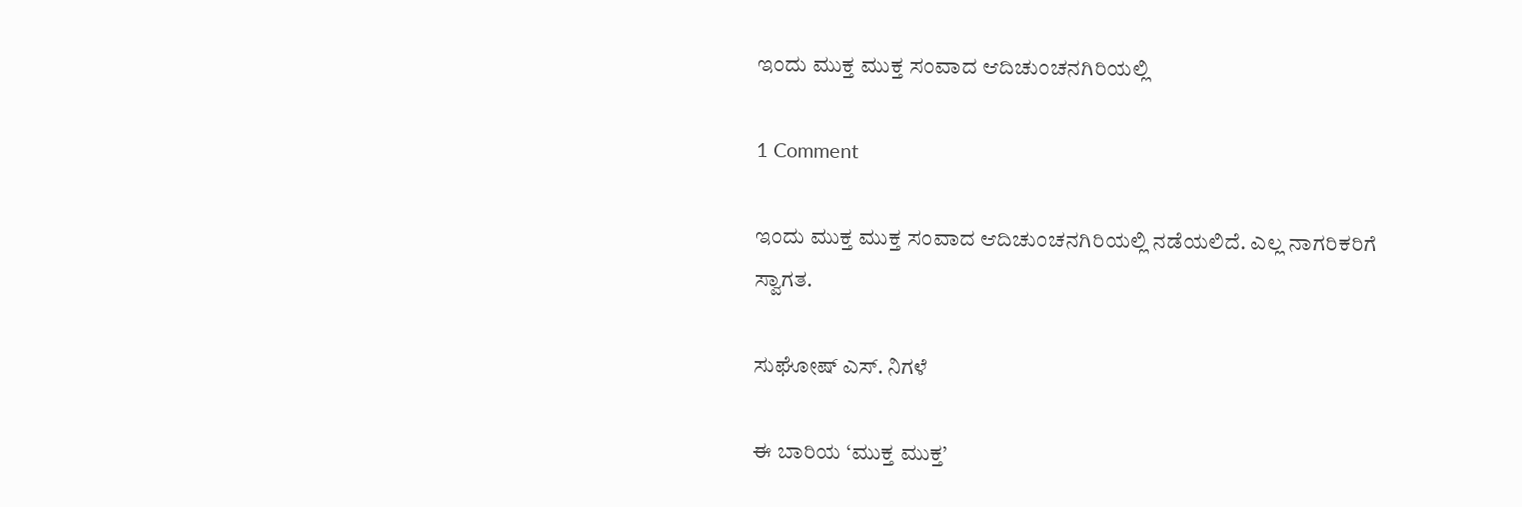ಇಂದು ಮುಕ್ತ ಮುಕ್ತ ಸಂವಾದ ಆದಿಚುಂಚನಗಿರಿಯಲ್ಲಿ

1 Comment

ಇಂದು ಮುಕ್ತ ಮುಕ್ತ ಸಂವಾದ ಆದಿಚುಂಚನಗಿರಿಯಲ್ಲಿ ನಡೆಯಲಿದೆ. ಎಲ್ಲ ನಾಗರಿಕರಿಗೆ ಸ್ವಾಗತ.

ಸುಘೋಷ್ ಎಸ್. ನಿಗಳೆ

ಈ ಬಾರಿಯ ‘ಮುಕ್ತ ಮುಕ್ತ’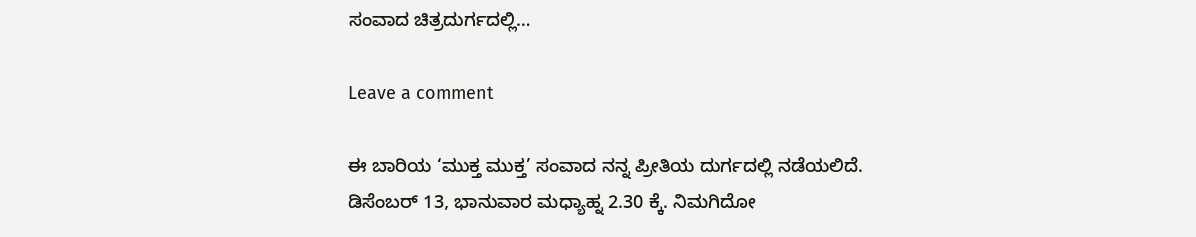ಸಂವಾದ ಚಿತ್ರದುರ್ಗದಲ್ಲಿ…

Leave a comment

ಈ ಬಾರಿಯ ‘ಮುಕ್ತ ಮುಕ್ತ’ ಸಂವಾದ ನನ್ನ ಪ್ರೀತಿಯ ದುರ್ಗದಲ್ಲಿ ನಡೆಯಲಿದೆ. ಡಿಸೆಂಬರ್ 13, ಭಾನುವಾರ ಮಧ್ಯಾಹ್ನ 2.30 ಕ್ಕೆ. ನಿಮಗಿದೋ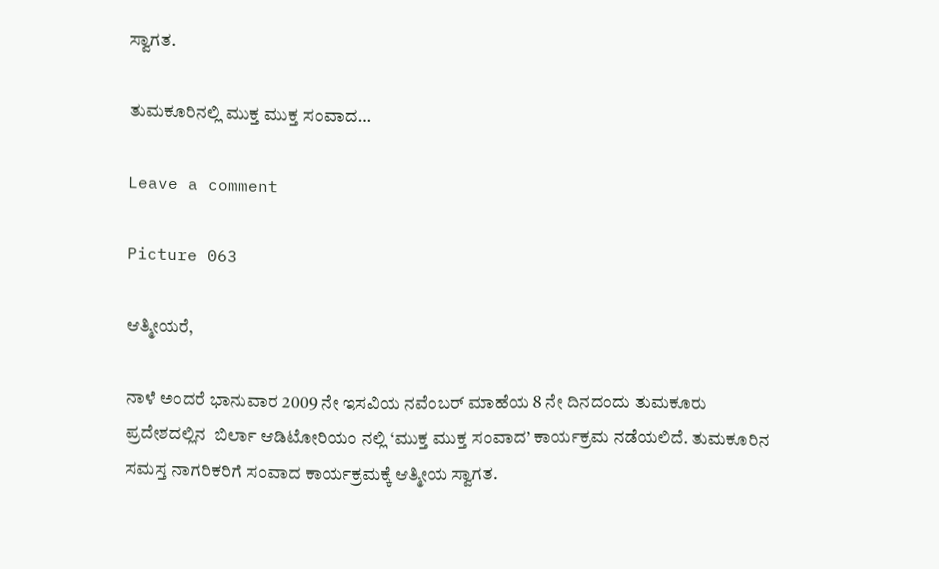ಸ್ವಾಗತ.

ತುಮಕೂರಿನಲ್ಲಿ ಮುಕ್ತ ಮುಕ್ತ ಸಂವಾದ…

Leave a comment

Picture 063

ಆತ್ಮೀಯರೆ,

ನಾಳೆ ಅಂದರೆ ಭಾನುವಾರ 2009 ನೇ ಇಸವಿಯ ನವೆಂಬರ್ ಮಾಹೆಯ 8 ನೇ ದಿನದಂದು ತುಮಕೂರು ಪ್ರದೇಶದಲ್ಲಿನ  ಬಿರ್ಲಾ ಆಡಿಟೋರಿಯಂ ನಲ್ಲಿ ‘ಮುಕ್ತ ಮುಕ್ತ ಸಂವಾದ’ ಕಾರ್ಯಕ್ರಮ ನಡೆಯಲಿದೆ. ತುಮಕೂರಿನ ಸಮಸ್ತ ನಾಗರಿಕರಿಗೆ ಸಂವಾದ ಕಾರ್ಯಕ್ರಮಕ್ಕೆ ಆತ್ಮೀಯ ಸ್ವಾಗತ.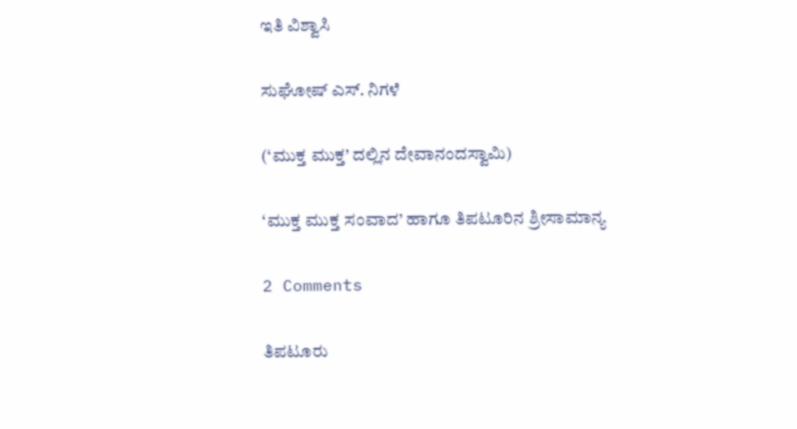ಇತಿ ವಿಶ್ವಾಸಿ

ಸುಘೋಷ್ ಎಸ್. ನಿಗಳೆ

(‘ಮುಕ್ತ ಮುಕ್ತ’ ದಲ್ಲಿನ ದೇವಾನಂದಸ್ವಾಮಿ)

‘ಮುಕ್ತ ಮುಕ್ತ ಸಂವಾದ’ ಹಾಗೂ ತಿಪಟೂರಿನ ಶ್ರೀಸಾಮಾನ್ಯ

2 Comments

ತಿಪಟೂರು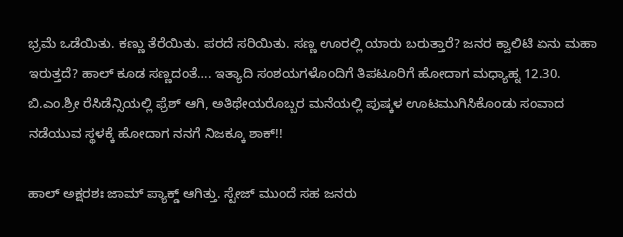ಭ್ರಮೆ ಒಡೆಯಿತು. ಕಣ್ಣು ತೆರೆಯಿತು. ಪರದೆ ಸರಿಯಿತು. ಸಣ್ಣ ಊರಲ್ಲಿ ಯಾರು ಬರುತ್ತಾರೆ? ಜನರ ಕ್ವಾಲಿಟಿ ಏನು ಮಹಾ ಇರುತ್ತದೆ? ಹಾಲ್ ಕೂಡ ಸಣ್ಣದಂತೆ…. ಇತ್ಯಾದಿ ಸಂಶಯಗಳೊಂದಿಗೆ ತಿಪಟೂರಿಗೆ ಹೋದಾಗ ಮಧ್ಯಾಹ್ನ 12.30. ಬಿ.ಎಂ.ಶ್ರೀ ರೆಸಿಡೆನ್ಸಿಯಲ್ಲಿ ಫ್ರೆಶ್ ಆಗಿ, ಅತಿಥೇಯರೊಬ್ಬರ ಮನೆಯಲ್ಲಿ ಪುಷ್ಕಳ ಊಟಮುಗಿಸಿಕೊಂಡು ಸಂವಾದ ನಡೆಯುವ ಸ್ಥಳಕ್ಕೆ ಹೋದಾಗ ನನಗೆ ನಿಜಕ್ಕೂ ಶಾಕ್!!

ಹಾಲ್ ಅಕ್ಷರಶಃ ಜಾಮ್ ಪ್ಯಾಕ್ಡ್ ಆಗಿತ್ತು. ಸ್ಟೇಜ್ ಮುಂದೆ ಸಹ ಜನರು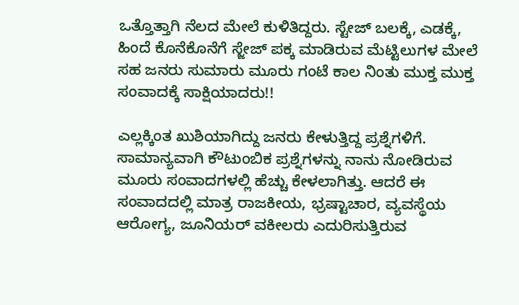ಒತ್ತೊತ್ತಾಗಿ ನೆಲದ ಮೇಲೆ ಕುಳಿತಿದ್ದರು. ಸ್ಟೇಜ್ ಬಲಕ್ಕೆ, ಎಡಕ್ಕೆ, ಹಿಂದೆ ಕೊನೆಕೊನೆಗೆ ಸ್ಜೇಜ್ ಪಕ್ಕ ಮಾಡಿರುವ ಮೆಟ್ಟಿಲುಗಳ ಮೇಲೆ ಸಹ ಜನರು ಸುಮಾರು ಮೂರು ಗಂಟೆ ಕಾಲ ನಿಂತು ಮುಕ್ತ ಮುಕ್ತ ಸಂವಾದಕ್ಕೆ ಸಾಕ್ಷಿಯಾದರು!!

ಎಲ್ಲಕ್ಕಿಂತ ಖುಶಿಯಾಗಿದ್ದು ಜನರು ಕೇಳುತ್ತಿದ್ದ ಪ್ರಶ್ನೆಗಳಿಗೆ. ಸಾಮಾನ್ಯವಾಗಿ ಕೌಟುಂಬಿಕ ಪ್ರಶ್ನೆಗಳನ್ನು ನಾನು ನೋಡಿರುವ ಮೂರು ಸಂವಾದಗಳಲ್ಲಿ ಹೆಚ್ಚು ಕೇಳಲಾಗಿತ್ತು. ಆದರೆ ಈ ಸಂವಾದದಲ್ಲಿ ಮಾತ್ರ ರಾಜಕೀಯ, ಭ್ರಷ್ಟಾಚಾರ, ವ್ಯವಸ್ಥೆಯ ಆರೋಗ್ಯ, ಜೂನಿಯರ್ ವಕೀಲರು ಎದುರಿಸುತ್ತಿರುವ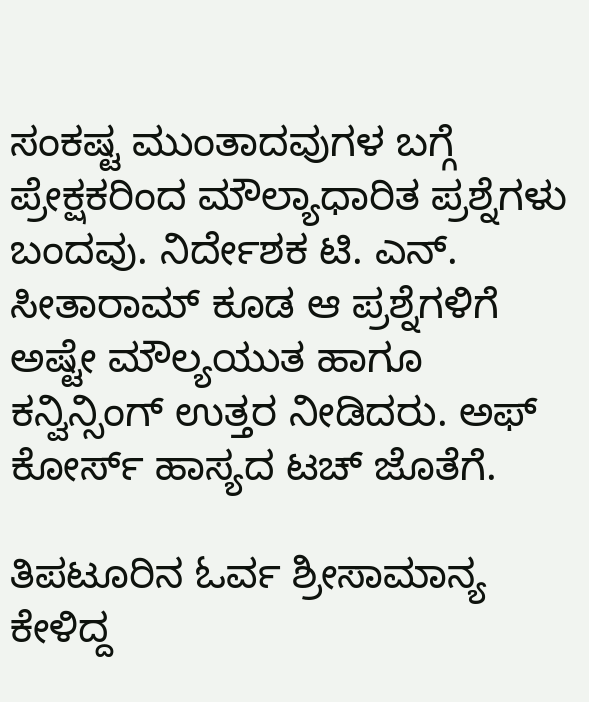ಸಂಕಷ್ಟ ಮುಂತಾದವುಗಳ ಬಗ್ಗೆ ಪ್ರೇಕ್ಷಕರಿಂದ ಮೌಲ್ಯಾಧಾರಿತ ಪ್ರಶ್ನೆಗಳು ಬಂದವು. ನಿರ್ದೇಶಕ ಟಿ. ಎನ್. ಸೀತಾರಾಮ್ ಕೂಡ ಆ ಪ್ರಶ್ನೆಗಳಿಗೆ ಅಷ್ಟೇ ಮೌಲ್ಯಯುತ ಹಾಗೂ ಕನ್ವಿನ್ಸಿಂಗ್ ಉತ್ತರ ನೀಡಿದರು. ಅಫ್ ಕೋರ್ಸ್ ಹಾಸ್ಯದ ಟಚ್ ಜೊತೆಗೆ.

ತಿಪಟೂರಿನ ಓರ್ವ ಶ್ರೀಸಾಮಾನ್ಯ ಕೇಳಿದ್ದ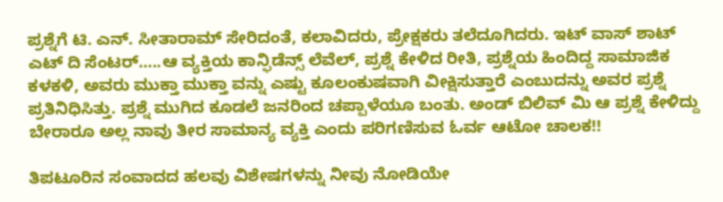ಪ್ರಶ್ನೆಗೆ ಟಿ. ಎನ್. ಸೀತಾರಾಮ್ ಸೇರಿದಂತೆ, ಕಲಾವಿದರು, ಪ್ರೇಕ್ಷಕರು ತಲೆದೂಗಿದರು. ಇಟ್ ವಾಸ್ ಶಾಟ್ ಎಟ್ ದಿ ಸೆಂಟರ್…..ಆ ವ್ಯಕ್ತಿಯ ಕಾನ್ಫಿಡೆನ್ಸ್ ಲೆವೆಲ್, ಪ್ರಶ್ನೆ ಕೇಳಿದ ರೀತಿ, ಪ್ರಶ್ನೆಯ ಹಿಂದಿದ್ದ ಸಾಮಾಜಿಕ ಕಳಕಳಿ, ಅವರು ಮುಕ್ತಾ ಮುಕ್ತಾ ವನ್ನು ಎಷ್ಟು ಕೂಲಂಕುಷವಾಗಿ ವೀಕ್ಷಿಸುತ್ತಾರೆ ಎಂಬುದನ್ನು ಅವರ ಪ್ರಶ್ನೆ ಪ್ರತಿನಿಧಿಸಿತ್ತು. ಪ್ರಶ್ನೆ ಮುಗಿದ ಕೂಡಲೆ ಜನರಿಂದ ಚಪ್ಪಾಳೆಯೂ ಬಂತು. ಅಂಡ್ ಬಿಲಿವ್ ಮಿ ಆ ಪ್ರಶ್ನೆ ಕೇಳಿದ್ದು ಬೇರಾರೂ ಅಲ್ಲ ನಾವು ತೀರ ಸಾಮಾನ್ಯ ವ್ಯಕ್ತಿ ಎಂದು ಪರಿಗಣಿಸುವ ಓರ್ವ ಆಟೋ ಚಾಲಕ!!

ತಿಪಟೂರಿನ ಸಂವಾದದ ಹಲವು ವಿಶೇಷಗಳನ್ನು ನೀವು ನೋಡಿಯೇ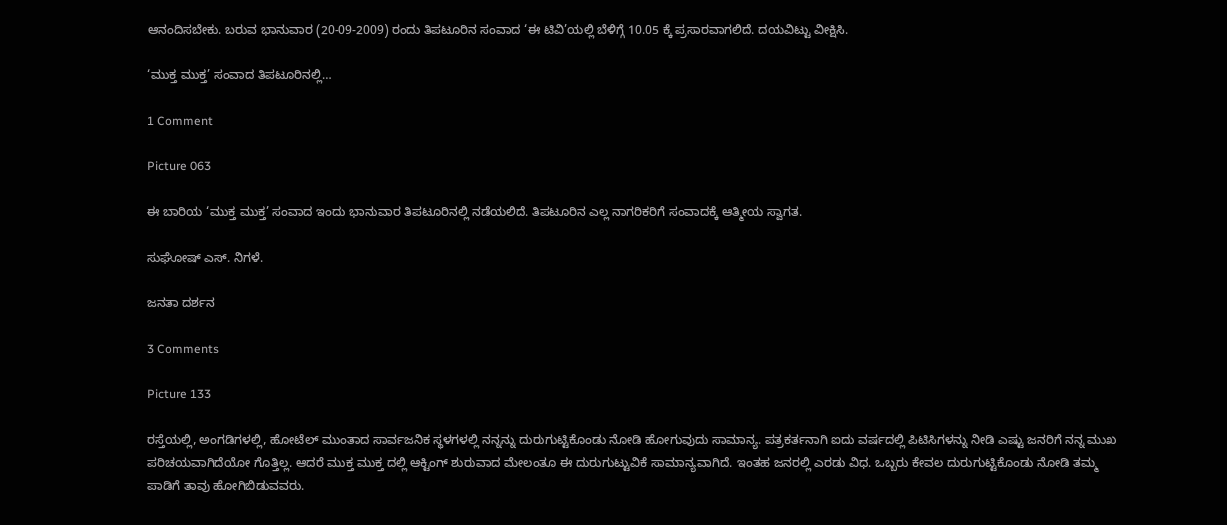ಆನಂದಿಸಬೇಕು. ಬರುವ ಭಾನುವಾರ (20-09-2009) ರಂದು ತಿಪಟೂರಿನ ಸಂವಾದ ‘ಈ ಟಿವಿ’ಯಲ್ಲಿ ಬೆಳಿಗ್ಗೆ 10.05 ಕ್ಕೆ ಪ್ರಸಾರವಾಗಲಿದೆ. ದಯವಿಟ್ಟು ವೀಕ್ಷಿಸಿ.

‘ಮುಕ್ತ ಮುಕ್ತ’ ಸಂವಾದ ತಿಪಟೂರಿನಲ್ಲಿ…

1 Comment

Picture 063

ಈ ಬಾರಿಯ ‘ಮುಕ್ತ ಮುಕ್ತ’ ಸಂವಾದ ಇಂದು ಭಾನುವಾರ ತಿಪಟೂರಿನಲ್ಲಿ ನಡೆಯಲಿದೆ. ತಿಪಟೂರಿನ ಎಲ್ಲ ನಾಗರಿಕರಿಗೆ ಸಂವಾದಕ್ಕೆ ಆತ್ಮೀಯ ಸ್ವಾಗತ.

ಸುಘೋಷ್ ಎಸ್. ನಿಗಳೆ.

ಜನತಾ ದರ್ಶನ

3 Comments

Picture 133

ರಸ್ತೆಯಲ್ಲಿ, ಅಂಗಡಿಗಳಲ್ಲಿ, ಹೋಟೆಲ್ ಮುಂತಾದ ಸಾರ್ವಜನಿಕ ಸ್ಥಳಗಳಲ್ಲಿ ನನ್ನನ್ನು ದುರುಗುಟ್ಟಿಕೊಂಡು ನೋಡಿ ಹೋಗುವುದು ಸಾಮಾನ್ಯ. ಪತ್ರಕರ್ತನಾಗಿ ಐದು ವರ್ಷದಲ್ಲಿ ಪಿಟಿಸಿಗಳನ್ನು ನೀಡಿ ಎಷ್ಟು ಜನರಿಗೆ ನನ್ನ ಮುಖ ಪರಿಚಯವಾಗಿದೆಯೋ ಗೊತ್ತಿಲ್ಲ. ಆದರೆ ಮುಕ್ತ ಮುಕ್ತ ದಲ್ಲಿ ಆಕ್ಟಿಂಗ್ ಶುರುವಾದ ಮೇಲಂತೂ ಈ ದುರುಗುಟ್ಟುವಿಕೆ ಸಾಮಾನ್ಯವಾಗಿದೆ. ಇಂತಹ ಜನರಲ್ಲಿ ಎರಡು ವಿಧ. ಒಬ್ಬರು ಕೇವಲ ದುರುಗುಟ್ಟಿಕೊಂಡು ನೋಡಿ ತಮ್ಮ ಪಾಡಿಗೆ ತಾವು ಹೋಗಿಬಿಡುವವರು.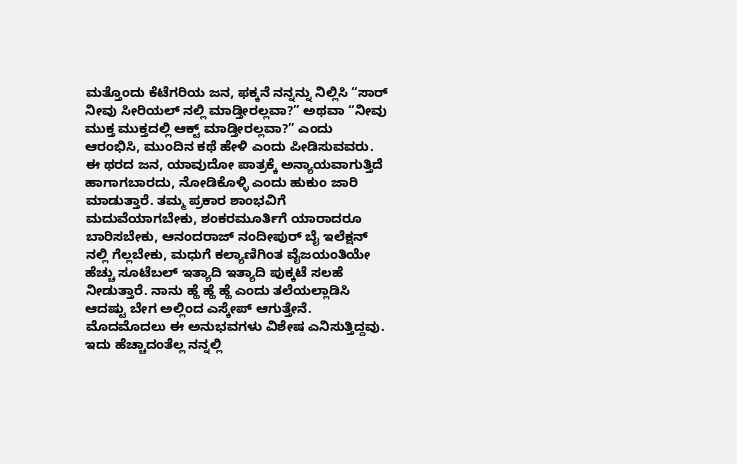ಮತ್ತೊಂದು ಕೆಟೆಗರಿಯ ಜನ, ಫಕ್ಕನೆ ನನ್ನನ್ನು ನಿಲ್ಲಿಸಿ “ಸಾರ್ ನೀವು ಸೀರಿಯಲ್ ನಲ್ಲಿ ಮಾಡ್ತೀರಲ್ಲವಾ?” ಅಥವಾ “ನೀವು ಮುಕ್ತ ಮುಕ್ತದಲ್ಲಿ ಆಕ್ಟ್ ಮಾಡ್ತೀರಲ್ಲವಾ?” ಎಂದು ಆರಂಭಿಸಿ, ಮುಂದಿನ ಕಥೆ ಹೇಳಿ ಎಂದು ಪೀಡಿಸುವವರು. ಈ ಥರದ ಜನ, ಯಾವುದೋ ಪಾತ್ರಕ್ಕೆ ಅನ್ಯಾಯವಾಗುತ್ತಿದೆ ಹಾಗಾಗಬಾರದು, ನೋಡಿಕೊಳ್ಳಿ ಎಂದು ಹುಕುಂ ಜಾರಿ ಮಾಡುತ್ತಾರೆ. ತಮ್ಮ ಪ್ರಕಾರ ಶಾಂಭವಿಗೆ ಮದುವೆಯಾಗಬೇಕು, ಶಂಕರಮೂರ್ತಿಗೆ ಯಾರಾದರೂ ಬಾರಿಸಬೇಕು, ಆನಂದರಾಜ್ ನಂದೀಪುರ್ ಬೈ ಇಲೆಕ್ಷನ್ ನಲ್ಲಿ ಗೆಲ್ಲಬೇಕು, ಮಧುಗೆ ಕಲ್ಯಾಣಿಗಿಂತ ವೈಜಯಂತಿಯೇ ಹೆಚ್ಚು ಸೂಟೆಬಲ್ ಇತ್ಯಾದಿ ಇತ್ಯಾದಿ ಪುಕ್ಕಟೆ ಸಲಹೆ ನೀಡುತ್ತಾರೆ. ನಾನು ಹ್ಹೆ ಹ್ಹೆ ಹ್ಹೆ ಎಂದು ತಲೆಯಲ್ಲಾಡಿಸಿ ಆದಷ್ಟು ಬೇಗ ಅಲ್ಲಿಂದ ಎಸ್ಕೇಪ್ ಆಗುತ್ತೇನೆ. ಮೊದಮೊದಲು ಈ ಅನುಭವಗಳು ವಿಶೇಷ ಎನಿಸುತ್ತಿದ್ದವು. ಇದು ಹೆಚ್ಚಾದಂತೆಲ್ಲ ನನ್ನಲ್ಲಿ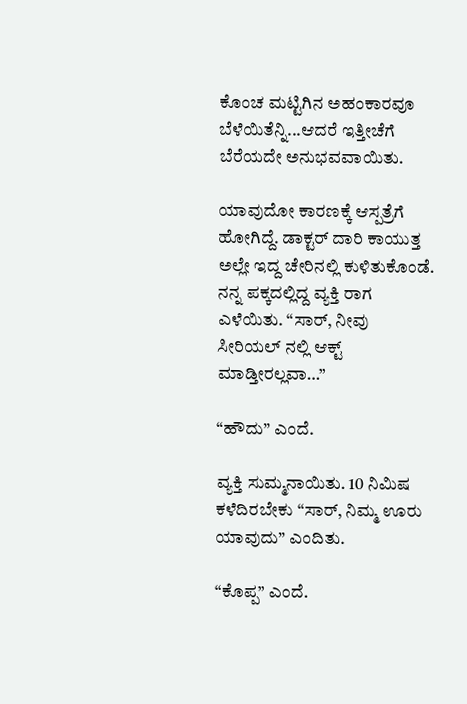ಕೊಂಚ ಮಟ್ಟಿಗಿನ ಅಹಂಕಾರವೂ ಬೆಳೆಯಿತೆನ್ನಿ...ಆದರೆ ಇತ್ತೀಚೆಗೆ ಬೆರೆಯದೇ ಅನುಭವವಾಯಿತು.

ಯಾವುದೋ ಕಾರಣಕ್ಕೆ ಆಸ್ಪತ್ರೆಗೆ ಹೋಗಿದ್ದೆ. ಡಾಕ್ಟರ್ ದಾರಿ ಕಾಯುತ್ತ ಅಲ್ಲೇ ಇದ್ದ ಚೇರಿನಲ್ಲಿ ಕುಳಿತುಕೊಂಡೆ. ನನ್ನ ಪಕ್ಕದಲ್ಲಿದ್ದ ವ್ಯಕ್ತಿ ರಾಗ ಎಳೆಯಿತು. “ಸಾರ್, ನೀವು ಸೀರಿಯಲ್ ನಲ್ಲಿ ಆಕ್ಟ್ ಮಾಡ್ತೀರಲ್ಲವಾ…”

“ಹೌದು” ಎಂದೆ.

ವ್ಯಕ್ತಿ ಸುಮ್ಮನಾಯಿತು. 10 ನಿಮಿಷ ಕಳೆದಿರಬೇಕು “ಸಾರ್, ನಿಮ್ಮ ಊರು ಯಾವುದು” ಎಂದಿತು.

“ಕೊಪ್ಪ” ಎಂದೆ.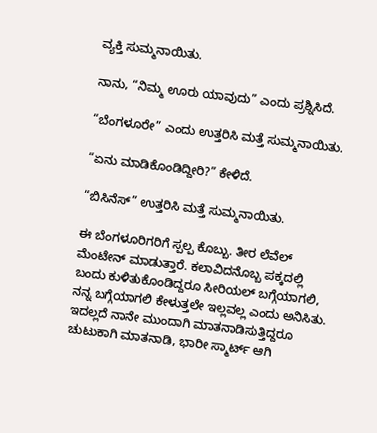ವ್ಯಕ್ತಿ ಸುಮ್ಮನಾಯಿತು.

ನಾನು, “ನಿಮ್ಮ ಊರು ಯಾವುದು” ಎಂದು ಪ್ರಶ್ನಿಸಿದೆ.

“ಬೆಂಗಳೂರೇ” ಎಂದು ಉತ್ತರಿಸಿ ಮತ್ತೆ ಸುಮ್ಮನಾಯಿತು.

“ಏನು ಮಾಡಿಕೊಂಡಿದ್ದೀರಿ?” ಕೇಳಿದೆ.

“ಬಿಸಿನೆಸ್” ಉತ್ತರಿಸಿ ಮತ್ತೆ ಸುಮ್ಮನಾಯಿತು.

ಈ ಬೆಂಗಳೂರಿಗರಿಗೆ ಸ್ಪಲ್ಪ ಕೊಬ್ಬು. ತೀರ ಲೆವೆಲ್ ಮೆಂಟೇನ್ ಮಾಡುತ್ತಾರೆ. ಕಲಾವಿದನೊಬ್ಬ ಪಕ್ಕದಲ್ಲಿ ಬಂದು ಕುಳಿತುಕೊಂಡಿದ್ದರೂ ಸೀರಿಯಲ್ ಬಗ್ಗೆಯಾಗಲಿ, ನನ್ನ ಬಗ್ಗೆಯಾಗಲಿ ಕೇಳುತ್ತಲೇ ಇಲ್ಲವಲ್ಲ ಎಂದು ಅನಿಸಿತು. ಇದಲ್ಲದೆ ನಾನೇ ಮುಂದಾಗಿ ಮಾತನಾಡಿಸುತ್ತಿದ್ದರೂ ಚುಟುಕಾಗಿ ಮಾತನಾಡಿ, ಭಾರೀ ಸ್ಮಾರ್ಟ್ ಆಗಿ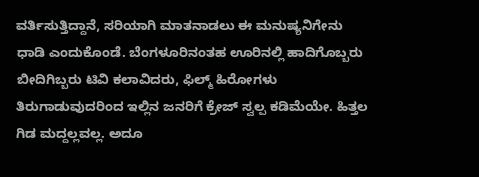ವರ್ತಿಸುತ್ತಿದ್ದಾನೆ, ಸರಿಯಾಗಿ ಮಾತನಾಡಲು ಈ ಮನುಷ್ಯನಿಗೇನು ಧಾಡಿ ಎಂದುಕೊಂಡೆ. ಬೆಂಗಳೂರಿನಂತಹ ಊರಿನಲ್ಲಿ ಹಾದಿಗೊಬ್ಬರು ಬೀದಿಗಿಬ್ಬರು ಟಿವಿ ಕಲಾವಿದರು, ಫಿಲ್ಮ್ ಹಿರೋಗಳು ತಿರುಗಾಡುವುದರಿಂದ ಇಲ್ಲಿನ ಜನರಿಗೆ ಕ್ರೇಜ್ ಸ್ವಲ್ಪ ಕಡಿಮೆಯೇ. ಹಿತ್ತಲ ಗಿಡ ಮದ್ದಲ್ಲವಲ್ಲ. ಅದೂ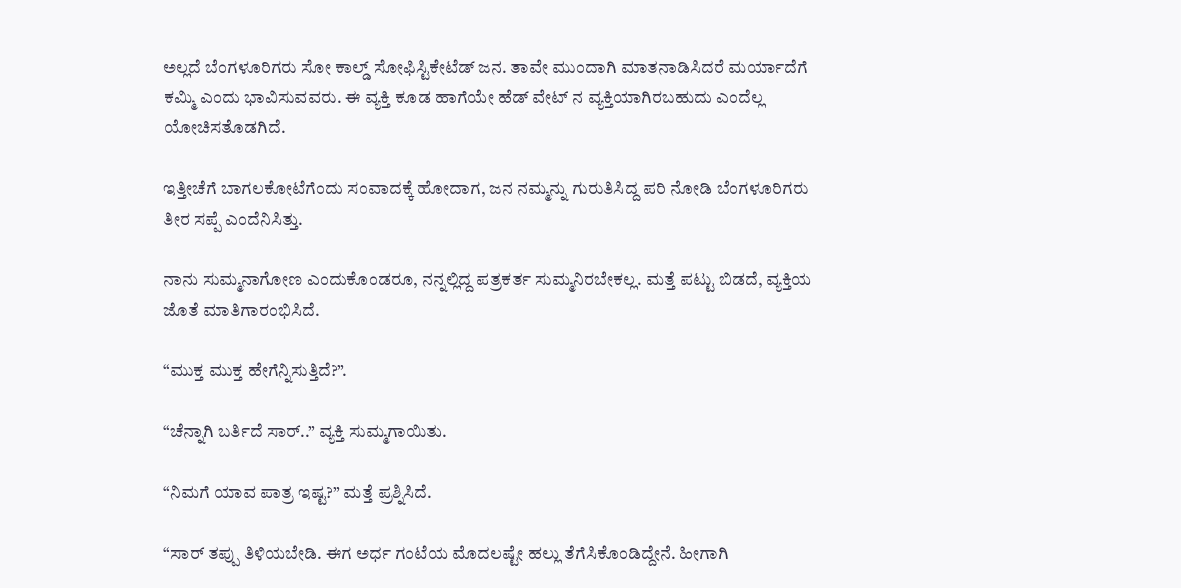ಅಲ್ಲದೆ ಬೆಂಗಳೂರಿಗರು ಸೋ ಕಾಲ್ಡ್ ಸೋಫಿಸ್ಟಿಕೇಟೆಡ್ ಜನ. ತಾವೇ ಮುಂದಾಗಿ ಮಾತನಾಡಿಸಿದರೆ ಮರ್ಯಾದೆಗೆ ಕಮ್ಮಿ ಎಂದು ಭಾವಿಸುವವರು. ಈ ವ್ಯಕ್ತಿ ಕೂಡ ಹಾಗೆಯೇ ಹೆಡ್ ವೇಟ್ ನ ವ್ಯಕ್ತಿಯಾಗಿರಬಹುದು ಎಂದೆಲ್ಲ ಯೋಚಿಸತೊಡಗಿದೆ.

ಇತ್ತೀಚೆಗೆ ಬಾಗಲಕೋಟೆಗೆಂದು ಸಂವಾದಕ್ಕೆ ಹೋದಾಗ, ಜನ ನಮ್ಮನ್ನು ಗುರುತಿಸಿದ್ದ ಪರಿ ನೋಡಿ ಬೆಂಗಳೂರಿಗರು ತೀರ ಸಪ್ಪೆ ಎಂದೆನಿಸಿತ್ತು.

ನಾನು ಸುಮ್ಮನಾಗೋಣ ಎಂದುಕೊಂಡರೂ, ನನ್ನಲ್ಲಿದ್ದ ಪತ್ರಕರ್ತ ಸುಮ್ಮನಿರಬೇಕಲ್ಲ. ಮತ್ತೆ ಪಟ್ಟು ಬಿಡದೆ, ವ್ಯಕ್ತಿಯ ಜೊತೆ ಮಾತಿಗಾರಂಭಿಸಿದೆ.

“ಮುಕ್ತ ಮುಕ್ತ ಹೇಗೆನ್ನಿಸುತ್ತಿದೆ?”.

“ಚೆನ್ನಾಗಿ ಬರ್ತಿದೆ ಸಾರ್..” ವ್ಯಕ್ತಿ ಸುಮ್ಮಗಾಯಿತು.

“ನಿಮಗೆ ಯಾವ ಪಾತ್ರ ಇಷ್ಟ?” ಮತ್ತೆ ಪ್ರಶ್ನಿಸಿದೆ.

“ಸಾರ್ ತಪ್ಪು ತಿಳಿಯಬೇಡಿ. ಈಗ ಅರ್ಧ ಗಂಟೆಯ ಮೊದಲಷ್ಟೇ ಹಲ್ಲು ತೆಗೆಸಿಕೊಂಡಿದ್ದೇನೆ. ಹೀಗಾಗಿ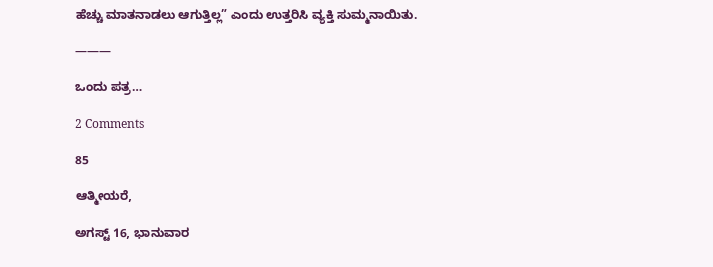ಹೆಚ್ಚು ಮಾತನಾಡಲು ಆಗುತ್ತಿಲ್ಲ” ಎಂದು ಉತ್ತರಿಸಿ ವ್ಯಕ್ತಿ ಸುಮ್ಮನಾಯಿತು.

———

ಒಂದು ಪತ್ರ…

2 Comments

85

ಆತ್ಮೀಯರೆ,

ಅಗಸ್ಟ್ 16, ಭಾನುವಾರ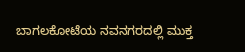ಬಾಗಲಕೋಟೆಯ ನವನಗರದಲ್ಲಿ ಮುಕ್ತ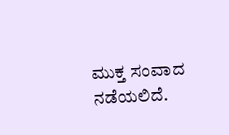ಮುಕ್ತ ಸಂವಾದ ನಡೆಯಲಿದೆ.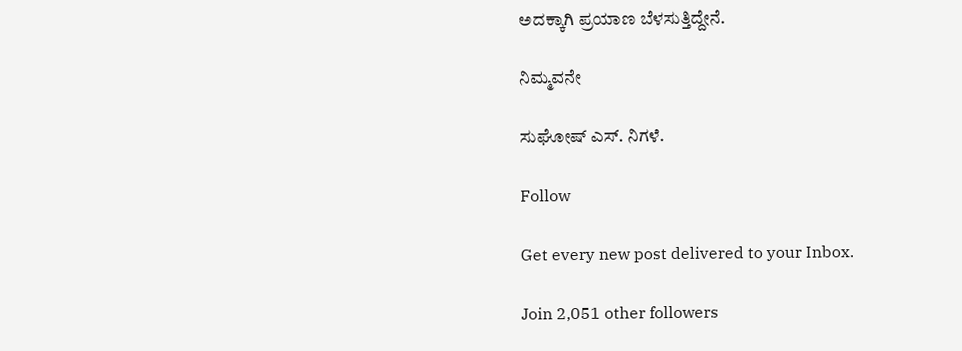ಅದಕ್ಕಾಗಿ ಪ್ರಯಾಣ ಬೆಳಸುತ್ತಿದ್ದೇನೆ.

ನಿಮ್ಮವನೇ

ಸುಘೋಷ್ ಎಸ್. ನಿಗಳೆ.

Follow

Get every new post delivered to your Inbox.

Join 2,051 other followers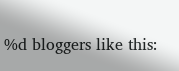%d bloggers like this: